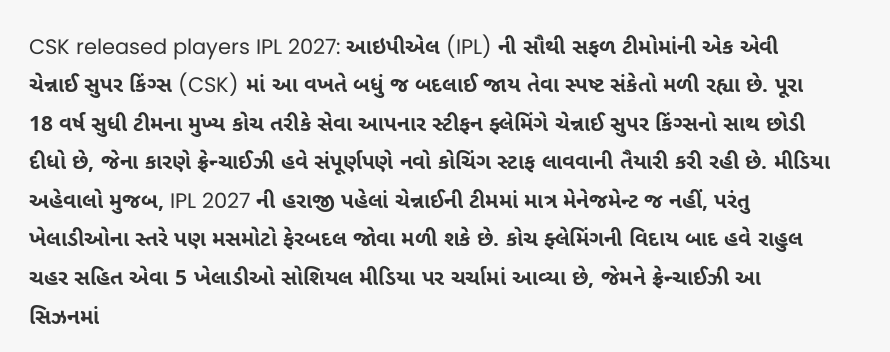CSK released players IPL 2027: આઇપીએલ (IPL) ની સૌથી સફળ ટીમોમાંની એક એવી ચેન્નાઈ સુપર કિંગ્સ (CSK) માં આ વખતે બધું જ બદલાઈ જાય તેવા સ્પષ્ટ સંકેતો મળી રહ્યા છે. પૂરા 18 વર્ષ સુધી ટીમના મુખ્ય કોચ તરીકે સેવા આપનાર સ્ટીફન ફ્લેમિંગે ચેન્નાઈ સુપર કિંગ્સનો સાથ છોડી દીધો છે, જેના કારણે ફ્રેન્ચાઈઝી હવે સંપૂર્ણપણે નવો કોચિંગ સ્ટાફ લાવવાની તૈયારી કરી રહી છે. મીડિયા અહેવાલો મુજબ, IPL 2027 ની હરાજી પહેલાં ચેન્નાઈની ટીમમાં માત્ર મેનેજમેન્ટ જ નહીં, પરંતુ ખેલાડીઓના સ્તરે પણ મસમોટો ફેરબદલ જોવા મળી શકે છે. કોચ ફ્લેમિંગની વિદાય બાદ હવે રાહુલ ચહર સહિત એવા 5 ખેલાડીઓ સોશિયલ મીડિયા પર ચર્ચામાં આવ્યા છે, જેમને ફ્રેન્ચાઈઝી આ સિઝનમાં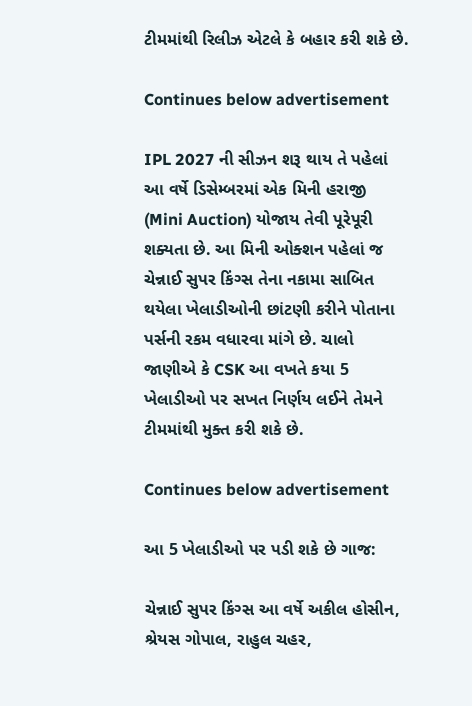ટીમમાંથી રિલીઝ એટલે કે બહાર કરી શકે છે.

Continues below advertisement

IPL 2027 ની સીઝન શરૂ થાય તે પહેલાં આ વર્ષે ડિસેમ્બરમાં એક મિની હરાજી (Mini Auction) યોજાય તેવી પૂરેપૂરી શક્યતા છે. આ મિની ઓક્શન પહેલાં જ ચેન્નાઈ સુપર કિંગ્સ તેના નકામા સાબિત થયેલા ખેલાડીઓની છાંટણી કરીને પોતાના પર્સની રકમ વધારવા માંગે છે. ચાલો જાણીએ કે CSK આ વખતે કયા 5 ખેલાડીઓ પર સખત નિર્ણય લઈને તેમને ટીમમાંથી મુક્ત કરી શકે છે.

Continues below advertisement

આ 5 ખેલાડીઓ પર પડી શકે છે ગાજ:

ચેન્નાઈ સુપર કિંગ્સ આ વર્ષે અકીલ હોસીન, શ્રેયસ ગોપાલ, રાહુલ ચહર,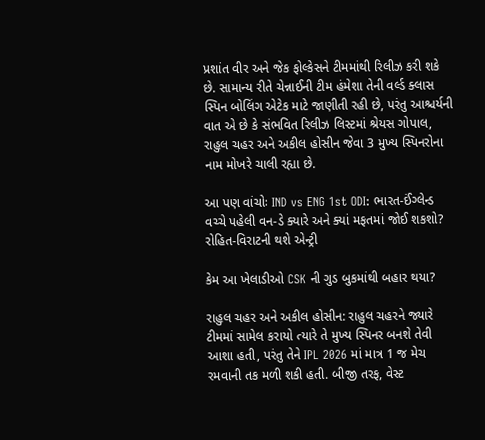પ્રશાંત વીર અને જેક ફોલ્કેસને ટીમમાંથી રિલીઝ કરી શકે છે. સામાન્ય રીતે ચેન્નાઈની ટીમ હંમેશા તેની વર્લ્ડ ક્લાસ સ્પિન બોલિંગ એટેક માટે જાણીતી રહી છે, પરંતુ આશ્ચર્યની વાત એ છે કે સંભવિત રિલીઝ લિસ્ટમાં શ્રેયસ ગોપાલ, રાહુલ ચહર અને અકીલ હોસીન જેવા 3 મુખ્ય સ્પિનરોના નામ મોખરે ચાલી રહ્યા છે.

આ પણ વાંચોઃ IND vs ENG 1st ODI: ભારત-ઈંગ્લેન્ડ વચ્ચે પહેલી વન-ડે ક્યારે અને ક્યાં મફતમાં જોઈ શકશો? રોહિત-વિરાટની થશે એન્ટ્રી

કેમ આ ખેલાડીઓ CSK ની ગુડ બુકમાંથી બહાર થયા?

રાહુલ ચહર અને અકીલ હોસીન: રાહુલ ચહરને જ્યારે ટીમમાં સામેલ કરાયો ત્યારે તે મુખ્ય સ્પિનર બનશે તેવી આશા હતી, પરંતુ તેને IPL 2026 માં માત્ર 1 જ મેચ રમવાની તક મળી શકી હતી. બીજી તરફ, વેસ્ટ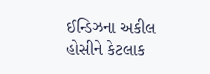ઈન્ડિઝના અકીલ હોસીને કેટલાક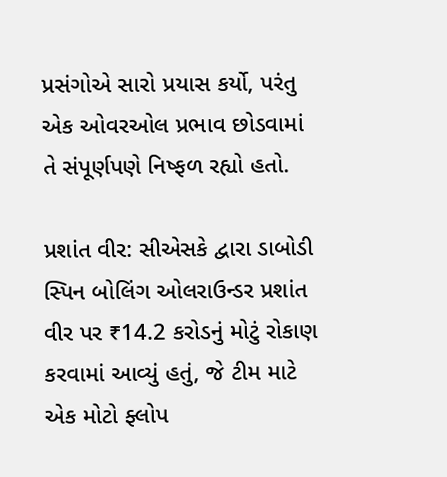પ્રસંગોએ સારો પ્રયાસ કર્યો, પરંતુ એક ઓવરઓલ પ્રભાવ છોડવામાં તે સંપૂર્ણપણે નિષ્ફળ રહ્યો હતો.

પ્રશાંત વીર: સીએસકે દ્વારા ડાબોડી સ્પિન બોલિંગ ઓલરાઉન્ડર પ્રશાંત વીર પર ₹14.2 કરોડનું મોટું રોકાણ કરવામાં આવ્યું હતું, જે ટીમ માટે એક મોટો ફ્લોપ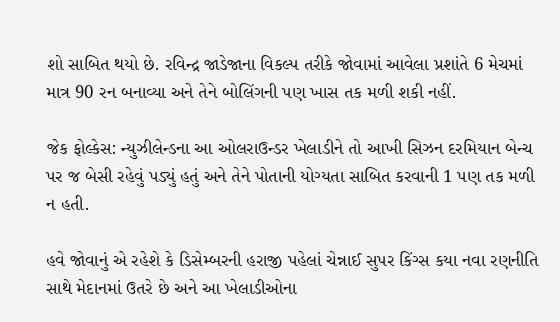શો સાબિત થયો છે. રવિન્દ્ર જાડેજાના વિકલ્પ તરીકે જોવામાં આવેલા પ્રશાંતે 6 મેચમાં માત્ર 90 રન બનાવ્યા અને તેને બોલિંગની પણ ખાસ તક મળી શકી નહીં.

જેક ફોલ્કેસ: ન્યુઝીલેન્ડના આ ઓલરાઉન્ડર ખેલાડીને તો આખી સિઝન દરમિયાન બેન્ચ પર જ બેસી રહેવું પડ્યું હતું અને તેને પોતાની યોગ્યતા સાબિત કરવાની 1 પણ તક મળી ન હતી.

હવે જોવાનું એ રહેશે કે ડિસેમ્બરની હરાજી પહેલાં ચેન્નાઈ સુપર કિંગ્સ કયા નવા રણનીતિ સાથે મેદાનમાં ઉતરે છે અને આ ખેલાડીઓના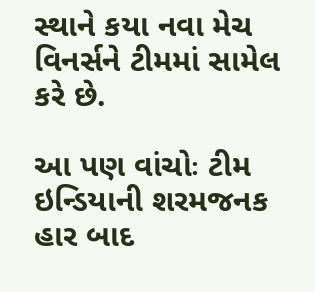સ્થાને કયા નવા મેચ વિનર્સને ટીમમાં સામેલ કરે છે.

આ પણ વાંચોઃ ટીમ ઇન્ડિયાની શરમજનક હાર બાદ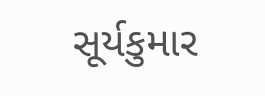સૂર્યકુમાર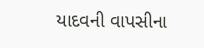યાદવની વાપસીના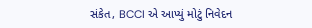સંકેત, BCCI એ આપ્યું મોટું નિવેદન